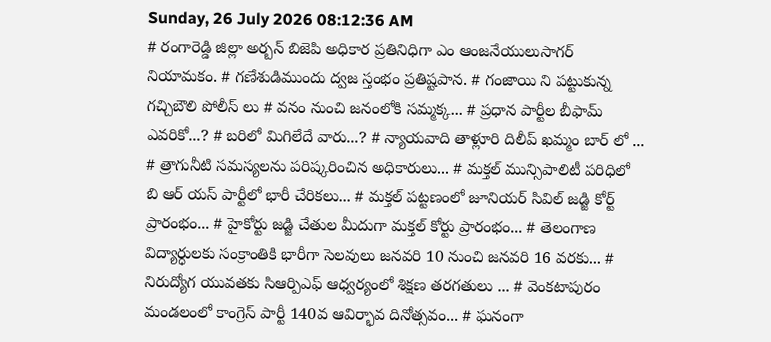Sunday, 26 July 2026 08:12:36 AM
# రంగారెడ్డి జిల్లా అర్బన్ బిజెపి అధికార ప్రతినిధిగా ఎం ఆంజనేయులుసాగర్ నియామకం. # గణేశుడిముందు ద్వజ స్తంభం ప్రతిష్టపాన. # గంజాయి ని పట్టుకున్న గచ్చిబౌలి పోలీస్ లు # వనం నుంచి జనంలోకి సమ్మక్క... # ప్రధాన పార్టీల బీఫామ్ ఎవరికో...? # బరిలో మిగిలేదే వారు...? # న్యాయవాది తాళ్లూరి దిలీప్ ఖమ్మం బార్ లో ... # త్రాగునీటి సమస్యలను పరిష్కరించిన అధికారులు... # మక్తల్ మున్సిపాలిటీ పరిధిలో బి ఆర్ యస్ పార్టీలో భారీ చేరికలు... # మక్తల్ పట్టణంలో జూనియర్ సివిల్ జడ్జి కోర్ట్ ప్రారంభం... # హైకోర్టు జడ్జి చేతుల మీదుగా మక్తల్ కోర్టు ప్రారంభం... # తెలంగాణ విద్యార్ధులకు సంక్రాంతికి భారీగా సెలవులు జనవరి 10 నుంచి జనవరి 16 వరకు... # నిరుద్యోగ యువతకు సిఆర్పిఎఫ్ ఆధ్వర్యంలో శిక్షణ తరగతులు ... # వెంకటాపురం మండలంలో కాంగ్రెస్ పార్టీ 140వ ఆవిర్భావ దినోత్సవం... # ఘనంగా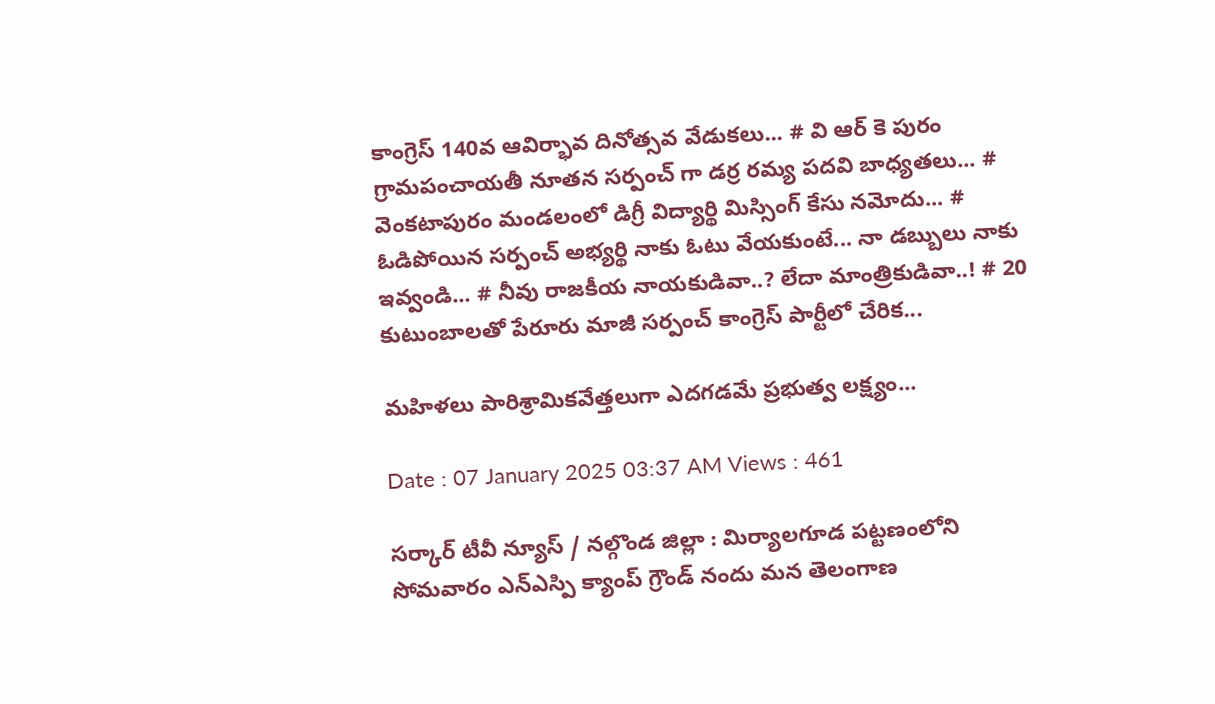కాంగ్రెస్ 140వ ఆవిర్భావ దినోత్సవ వేడుకలు... # వి ఆర్ కె పురం గ్రామపంచాయతీ నూతన సర్పంచ్ గా డర్ర రమ్య పదవి బాధ్యతలు... # వెంకటాపురం మండలంలో డిగ్రీ విద్యార్థి మిస్సింగ్ కేసు నమోదు... # ఓడిపోయిన సర్పంచ్ అభ్యర్థి నాకు ఓటు వేయకుంటే... నా డబ్బులు నాకు ఇవ్వండి... # నీవు రాజకీయ నాయకుడివా..? లేదా మాంత్రికుడివా..! # 20 కుటుంబాలతో పేరూరు మాజీ సర్పంచ్ కాంగ్రెస్ పార్టీలో చేరిక...

మహిళలు పారిశ్రామికవేత్తలుగా ఎదగడమే ప్రభుత్వ లక్ష్యం...

Date : 07 January 2025 03:37 AM Views : 461

సర్కార్ టీవీ న్యూస్ / నల్గొండ జిల్లా : మిర్యాలగూడ పట్టణంలోని సోమవారం ఎన్ఎస్పి క్యాంప్ గ్రౌండ్ నందు మన తెలంగాణ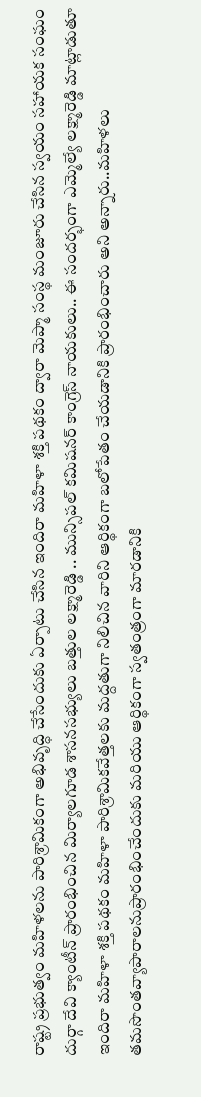రాష్ట్ర ప్రభుత్వం మహిళలను పారిశ్రామికంగా అభివృద్ధి చేసేందుకు ఏర్పాటు చేసిన ఇందిరా మహిళా శక్తి పథకం ద్వారా మెప్మా సంస్థ మంజూరు చేసిన స్వయం సహాయక సంఘం దుర్గా దేవి క్యాంటీన్ ప్రారంభించిన మిర్యాలగూడ శాసనసభ్యులు బత్తుల లక్ష్మారెడ్డి .. మున్సిపల్ కమిషనర్ కాంగ్రెస్ నాయకులు.. ఈ సందర్భంగా ఎమ్మెల్యే లక్ష్మారెడ్డి మాట్లాడుతూ ఇందిరా మహిళా శక్తి పథకం మహిళా పారిశ్రామికవేత్తలకు మద్దతుగా నిలిచిన వారిని ఆర్థికంగా బలోపేతం చేయడానికి ప్రారంభించారు అని అన్నారు..మహిళలు తమసొంతవ్యాపారాలనుప్రారంభించేందుకు మరియు ఆర్థికంగా స్వతంత్రంగా మారడానికి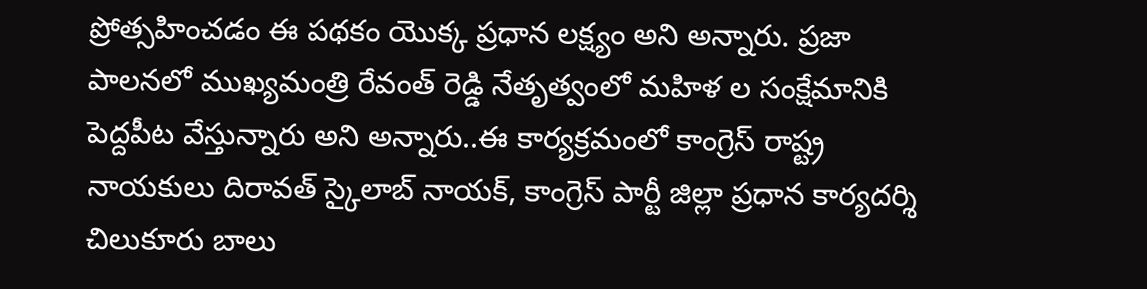ప్రోత్సహించడం ఈ పథకం యొక్క ప్రధాన లక్ష్యం అని అన్నారు. ప్రజా పాలనలో ముఖ్యమంత్రి రేవంత్ రెడ్డి నేతృత్వంలో మహిళ ల సంక్షేమానికి పెద్దపీట వేస్తున్నారు అని అన్నారు..ఈ కార్యక్రమంలో కాంగ్రెస్ రాష్ట్ర నాయకులు దిరావత్ స్కైలాబ్ నాయక్, కాంగ్రెస్ పార్టీ జిల్లా ప్రధాన కార్యదర్శి చిలుకూరు బాలు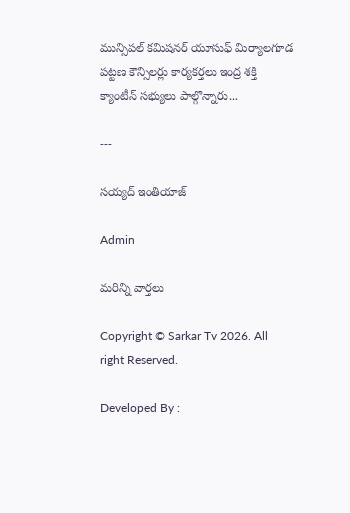మున్సిపల్ కమిషనర్ యూసుఫ్ మిర్యాలగూడ పట్టణ కౌన్సిలర్లు కార్యకర్తలు ఇంద్ర శక్తి క్యాంటీన్ సభ్యులు పాల్గొన్నారు...

---

సయ్యద్ ఇంతియాజ్

Admin

మరిన్ని వార్తలు

Copyright © Sarkar Tv 2026. All right Reserved.

Developed By :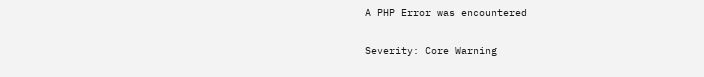A PHP Error was encountered

Severity: Core Warning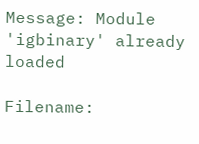Message: Module 'igbinary' already loaded

Filename: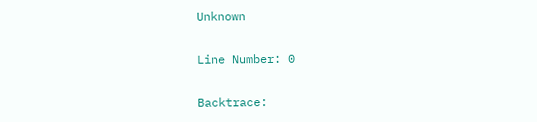Unknown

Line Number: 0

Backtrace: